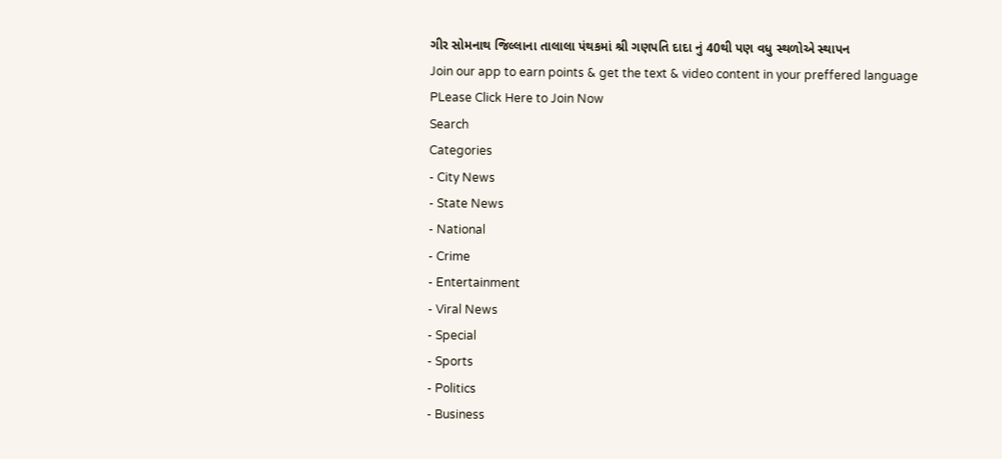ગીર સોમનાથ જિલ્લાના તાલાલા પંથકમાં શ્રી ગણપતિ દાદા નું 40થી પણ વધુ સ્થળોએ સ્થાપન
Join our app to earn points & get the text & video content in your preffered language
PLease Click Here to Join Now
Search
Categories
- City News
- State News
- National
- Crime
- Entertainment
- Viral News
- Special
- Sports
- Politics
- Business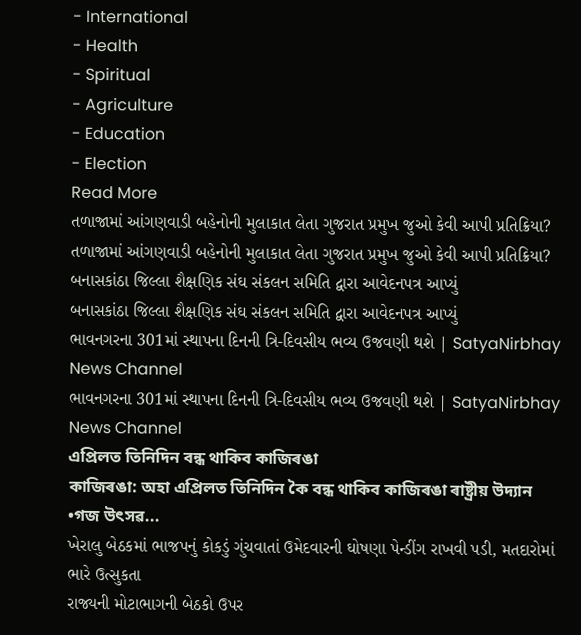- International
- Health
- Spiritual
- Agriculture
- Education
- Election
Read More
તળાજામાં આંગણવાડી બહેનોની મુલાકાત લેતા ગુજરાત પ્રમુખ જુઓ કેવી આપી પ્રતિક્રિયા?
તળાજામાં આંગણવાડી બહેનોની મુલાકાત લેતા ગુજરાત પ્રમુખ જુઓ કેવી આપી પ્રતિક્રિયા?
બનાસકાંઠા જિલ્લા શૈક્ષણિક સંઘ સંકલન સમિતિ દ્વારા આવેદનપત્ર આપ્યું
બનાસકાંઠા જિલ્લા શૈક્ષણિક સંઘ સંકલન સમિતિ દ્વારા આવેદનપત્ર આપ્યું
ભાવનગરના 301માં સ્થાપના દિનની ત્રિ-દિવસીય ભવ્ય ઉજવણી થશે | SatyaNirbhay News Channel
ભાવનગરના 301માં સ્થાપના દિનની ત્રિ-દિવસીય ભવ્ય ઉજવણી થશે | SatyaNirbhay News Channel
এপ্ৰিলত তিনিদিন বন্ধ থাকিব কাজিৰঙা
কাজিৰঙা: অহা এপ্ৰিলত তিনিদিন কৈ বন্ধ থাকিব কাজিৰঙা ৰাষ্ট্ৰীয় উদ্যান
•গজ উৎসৱ...
ખેરાલુ બેઠકમાં ભાજપનું કોકડું ગુંચવાતાં ઉમેદવારની ઘોષણા પેન્ડીંગ રાખવી પડી, મતદારોમાં ભારે ઉત્સુકતા
રાજ્યની મોટાભાગની બેઠકો ઉપર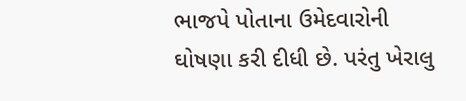ભાજપે પોતાના ઉમેદવારોની ઘોષણા કરી દીધી છે. પરંતુ ખેરાલુ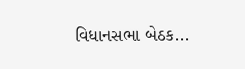વિધાનસભા બેઠક...